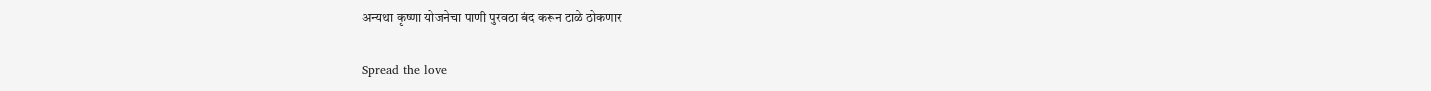अन्यथा कृष्णा योजनेचा पाणी पुरवठा बंद करून टाळे ठोकणार

Spread the love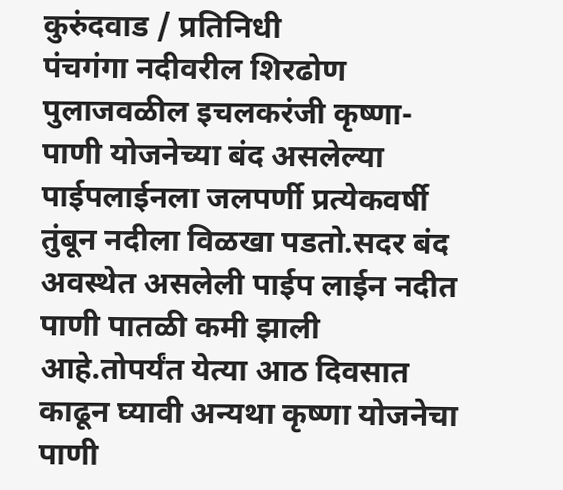कुरुंदवाड / प्रतिनिधी
पंचगंगा नदीवरील शिरढोण पुलाजवळील इचलकरंजी कृष्णा-पाणी योजनेच्या बंद असलेल्या पाईपलाईनला जलपर्णी प्रत्येकवर्षी तुंबून नदीला विळखा पडतो.सदर बंद अवस्थेत असलेली पाईप लाईन नदीत पाणी पातळी कमी झाली आहे.तोपर्यंत येत्या आठ दिवसात काढून घ्यावी अन्यथा कृष्णा योजनेचा पाणी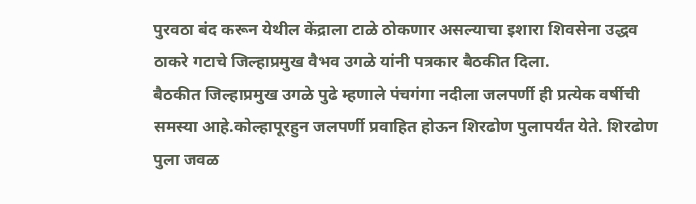पुरवठा बंद करून येथील केंद्राला टाळे ठोकणार असल्याचा इशारा शिवसेना उद्धव ठाकरे गटाचे जिल्हाप्रमुख वैभव उगळे यांनी पत्रकार बैठकीत दिला.
बैठकीत जिल्हाप्रमुख उगळे पुढे म्हणाले पंचगंगा नदीला जलपर्णी ही प्रत्येक वर्षीची समस्या आहे.कोल्हापूरहुन जलपर्णी प्रवाहित होऊन शिरढोण पुलापर्यंत येते. शिरढोण पुला जवळ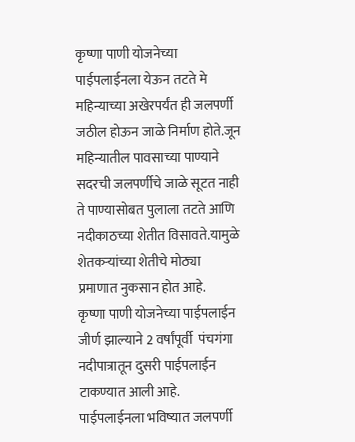कृष्णा पाणी योजनेच्या पाईपलाईनला येऊन तटते मे महिन्याच्या अखेरपर्यंत ही जलपर्णी जठील होऊन जाळे निर्माण होते.जून महिन्यातील पावसाच्या पाण्याने सदरची जलपर्णीचे जाळे सूटत नाही ते पाण्यासोबत पुलाला तटते आणि नदीकाठच्या शेतीत विसावते.यामुळे शेतकऱ्यांच्या शेतीचे मोठ्या प्रमाणात नुकसान होत आहे.
कृष्णा पाणी योजनेच्या पाईपलाईन जीर्ण झाल्याने 2 वर्षांपूर्वी  पंचगंगा नदीपात्रातून दुसरी पाईपलाईन टाकण्यात आली आहे. पाईपलाईनला भविष्यात जलपर्णी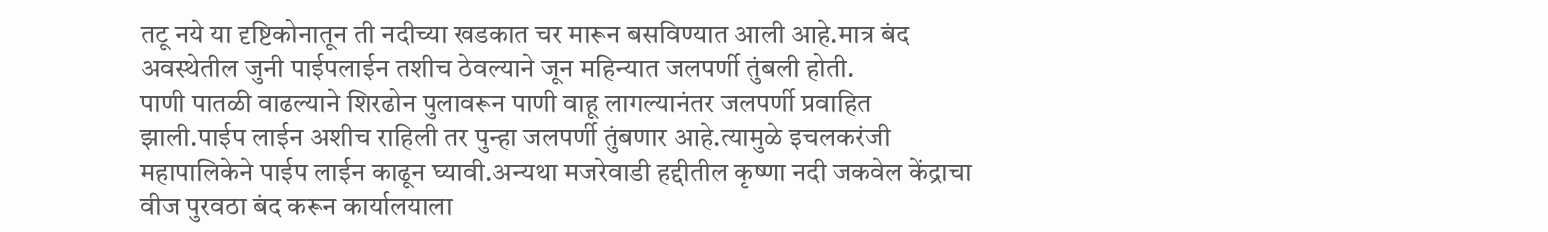तटू नये या दृष्टिकोनातून ती नदीच्या खडकात चर मारून बसविण्यात आली आहे.मात्र बंद अवस्थेतील जुनी पाईपलाईन तशीच ठेवल्याने जून महिन्यात जलपर्णी तुंबली होती.
पाणी पातळी वाढल्याने शिरढोन पुलावरून पाणी वाहू लागल्यानंतर जलपर्णी प्रवाहित झाली.पाईप लाईन अशीच राहिली तर पुन्हा जलपर्णी तुंबणार आहे.त्यामुळे इचलकरंजी महापालिकेने पाईप लाईन काढून घ्यावी.अन्यथा मजरेवाडी हद्दीतील कृष्णा नदी जकवेल केंद्राचा वीज पुरवठा बंद करून कार्यालयाला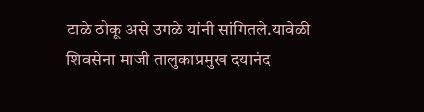टाळे ठोकू असे उगळे यांनी सांगितले.यावेळी शिवसेना माजी तालुकाप्रमुख दयानंद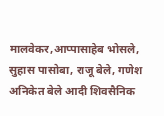मालवेकर,आप्पासाहेब भोसले, सुहास पासोबा, राजू बेले, गणेश अनिकेत बेले आदी शिवसैनिक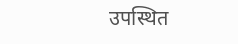उपस्थित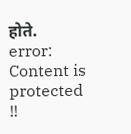होते.
error: Content is protected !!